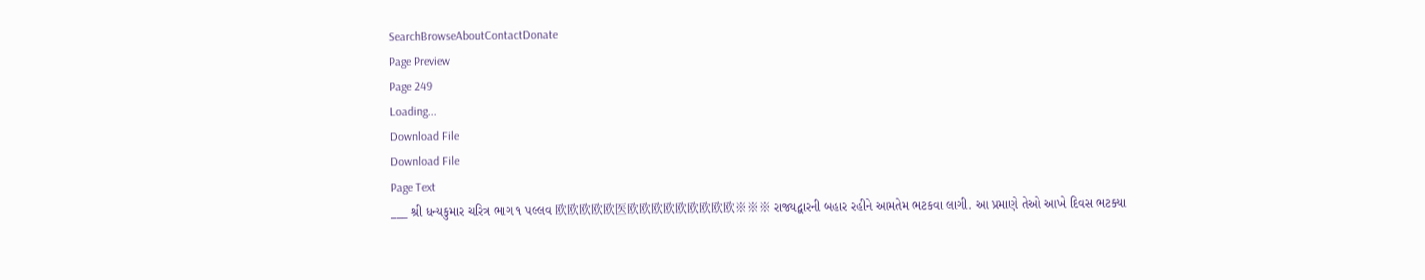SearchBrowseAboutContactDonate
Page Preview
Page 249
Loading...
Download File
Download File
Page Text
___ શ્રી ધન્યકુમાર ચરિત્ર ભાગ ૧ પલ્લવ 欧欧欧欧欧医欧欧欧欧欧欧欧欧欧※※※ રાજ્યદ્વારની બહાર રહીને આમતેમ ભટકવા લાગી. આ પ્રમાણે તેઓ આખે દિવસ ભટક્યા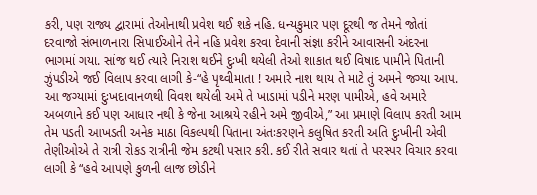કરી, પણ રાજ્ય દ્વારામાં તેઓનાથી પ્રવેશ થઈ શકે નહિ. ધન્યકુમાર પણ દૂરથી જ તેમને જોતાં દરવાજો સંભાળનારા સિપાઈઓને તેને નહિ પ્રવેશ કરવા દેવાની સંજ્ઞા કરીને આવાસની અંદરના ભાગમાં ગયા. સાંજ થઈ ત્યારે નિરાશ થઈને દુઃખી થયેલી તેઓ શાકાત થઈ વિષાદ પામીને પિતાની ઝુંપડીએ જઈ વિલાપ કરવા લાગી કે-“હે પૃથ્વીમાતા ! અમારે નાશ થાય તે માટે તું અમને જગ્યા આપ. આ જગ્યામાં દુઃખદાવાનળથી વિવશ થયેલી અમે તે ખાડામાં પડીને મરણ પામીએ, હવે અમારે અબળાને કઈ પણ આધાર નથી કે જેના આશ્રયે રહીને અમે જીવીએ,” આ પ્રમાણે વિલાપ કરતી આમ તેમ પડતી આખડતી અનેક માઠા વિકલ્પથી પિતાના અંતઃકરણને કલુષિત કરતી અતિ દુઃખીની એવી તેણીઓએ તે રાત્રી રોકડ રાત્રીની જેમ કટથી પસાર કરી. કઈ રીતે સવાર થતાં તે પરસ્પર વિચાર કરવા લાગી કે “હવે આપણે કુળની લાજ છોડીને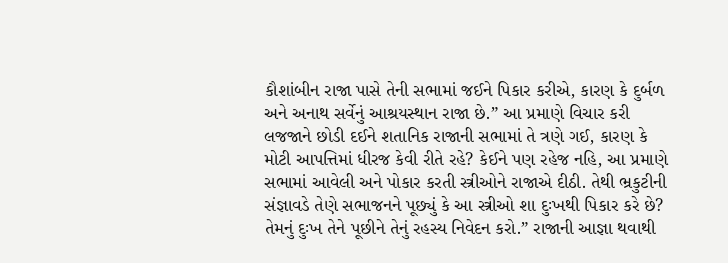કૌશાંબીન રાજા પાસે તેની સભામાં જઈને પિકાર કરીએ, કારણ કે દુર્બળ અને અનાથ સર્વેનું આશ્રયસ્થાન રાજા છે.” આ પ્રમાણે વિચાર કરી લજજાને છોડી દઈને શતાનિક રાજાની સભામાં તે ત્રણે ગઈ, કારણ કે મોટી આપત્તિમાં ધીરજ કેવી રીતે રહે? કેઈને પણ રહેજ નહિ, આ પ્રમાણે સભામાં આવેલી અને પોકાર કરતી સ્ત્રીઓને રાજાએ દીઠી. તેથી ભ્રકુટીની સંજ્ઞાવડે તેણે સભાજનને પૂછ્યું કે આ સ્ત્રીઓ શા દુઃખથી પિકાર કરે છે? તેમનું દુઃખ તેને પૂછીને તેનું રહસ્ય નિવેદન કરો.” રાજાની આજ્ઞા થવાથી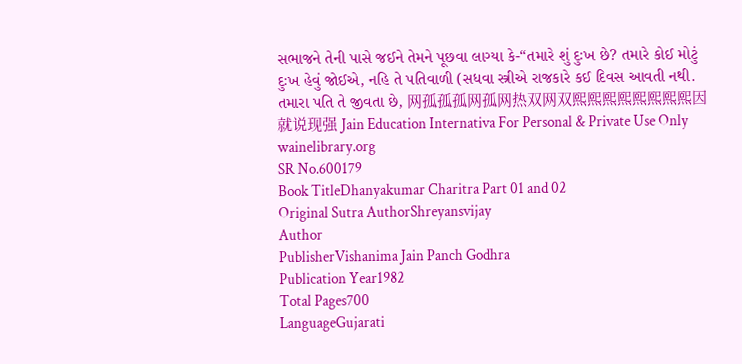સભાજને તેની પાસે જઈને તેમને પૂછવા લાગ્યા કે-“તમારે શું દુઃખ છે? તમારે કોઈ મોટું દુઃખ હેવું જોઈએ, નહિ તે પતિવાળી (સધવા સ્ત્રીએ રાજકારે કઈ દિવસ આવતી નથી. તમારા પતિ તે જીવતા છે, 网孤孤孤网孤网热双网双熙熙熙熙熙熙熙熙因就说现强 Jain Education Internativa For Personal & Private Use Only wainelibrary.org
SR No.600179
Book TitleDhanyakumar Charitra Part 01 and 02
Original Sutra AuthorShreyansvijay
Author
PublisherVishanima Jain Panch Godhra
Publication Year1982
Total Pages700
LanguageGujarati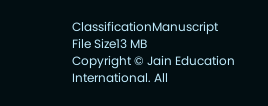ClassificationManuscript
File Size13 MB
Copyright © Jain Education International. All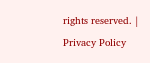rights reserved. | Privacy Policy